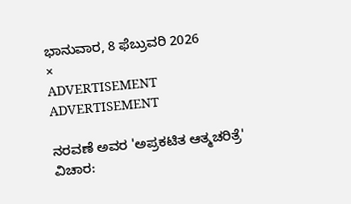ಭಾನುವಾರ, 8 ಫೆಬ್ರುವರಿ 2026
×
ADVERTISEMENT
ADVERTISEMENT

ನರವಣೆ ಅವರ 'ಅಪ್ರಕಟಿತ ಆತ್ಮಚರಿತ್ರೆ' ವಿಚಾರ: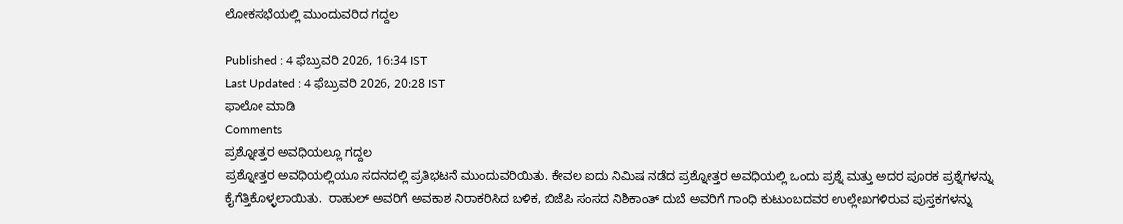ಲೋಕಸಭೆಯಲ್ಲಿ ಮುಂದುವರಿದ ಗದ್ದಲ

Published : 4 ಫೆಬ್ರುವರಿ 2026, 16:34 IST
Last Updated : 4 ಫೆಬ್ರುವರಿ 2026, 20:28 IST
ಫಾಲೋ ಮಾಡಿ
Comments
ಪ್ರಶ್ನೋತ್ತರ ಅವಧಿಯಲ್ಲೂ ಗದ್ದಲ
ಪ್ರಶ್ನೋತ್ತರ ಅವಧಿಯಲ್ಲಿಯೂ ಸದನದಲ್ಲಿ ಪ್ರತಿಭಟನೆ ಮುಂದುವರಿಯಿತು. ಕೇವಲ ಐದು ನಿಮಿಷ ನಡೆದ ಪ್ರಶ್ನೋತ್ತರ ಅವಧಿಯಲ್ಲಿ ಒಂದು ಪ್ರಶ್ನೆ ಮತ್ತು ಅದರ ಪೂರಕ ಪ್ರಶ್ನೆಗಳನ್ನು ಕೈಗೆತ್ತಿಕೊಳ್ಳಲಾಯಿತು.  ರಾಹುಲ್‌ ಅವರಿಗೆ ಅವಕಾಶ ನಿರಾಕರಿಸಿದ ಬಳಿಕ, ಬಿಜೆಪಿ ಸಂಸದ ನಿಶಿಕಾಂತ್ ದುಬೆ ಅವರಿಗೆ ಗಾಂಧಿ ಕುಟುಂಬದವರ ಉಲ್ಲೇಖಗಳಿರುವ ಪುಸ್ತಕಗಳನ್ನು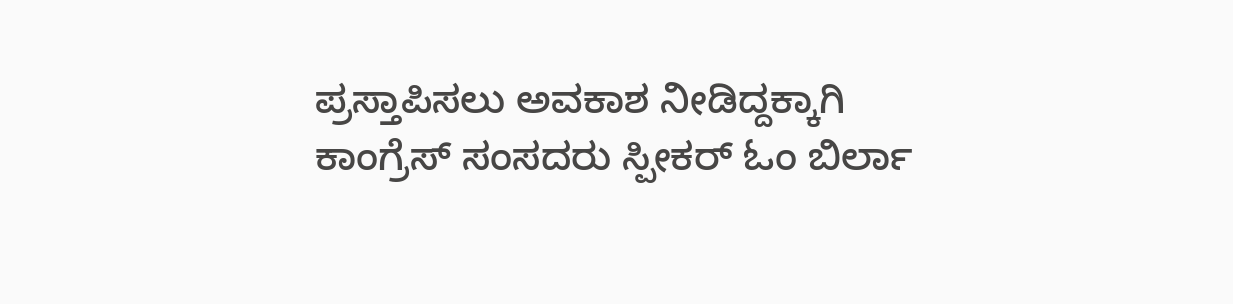ಪ್ರಸ್ತಾಪಿಸಲು ಅವಕಾಶ ನೀಡಿದ್ದಕ್ಕಾಗಿ ಕಾಂಗ್ರೆಸ್‌ ಸಂಸದರು ಸ್ಪೀಕರ್‌ ಓಂ ಬಿರ್ಲಾ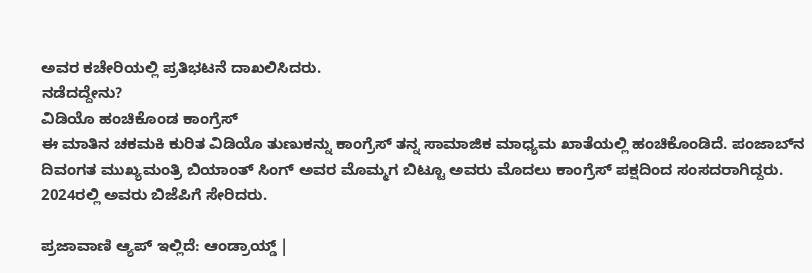ಅವರ ಕಚೇರಿಯಲ್ಲಿ ಪ್ರತಿಭಟನೆ ದಾಖಲಿಸಿದರು.
ನಡೆದದ್ದೇನು?
ವಿಡಿಯೊ ಹಂಚಿಕೊಂಡ ಕಾಂಗ್ರೆಸ್‌
ಈ ಮಾತಿನ ಚಕಮಕಿ ಕುರಿತ ವಿಡಿಯೊ ತುಣುಕನ್ನು ಕಾಂಗ್ರೆಸ್‌ ತನ್ನ ಸಾಮಾಜಿಕ ಮಾಧ್ಯಮ ಖಾತೆಯಲ್ಲಿ ಹಂಚಿಕೊಂಡಿದೆ. ಪಂಜಾಬ್‌ನ ದಿವಂಗತ ಮುಖ್ಯಮಂತ್ರಿ ಬಿಯಾಂತ್‌ ಸಿಂಗ್ ಅವರ ಮೊಮ್ಮಗ ಬಿಟ್ಟೂ ಅವರು ಮೊದಲು ಕಾಂಗ್ರೆಸ್‌ ಪಕ್ಷದಿಂದ ಸಂಸದರಾಗಿದ್ದರು. 2024ರಲ್ಲಿ ಅವರು ಬಿಜೆಪಿಗೆ ಸೇರಿದರು.

ಪ್ರಜಾವಾಣಿ ಆ್ಯಪ್ ಇಲ್ಲಿದೆ: ಆಂಡ್ರಾಯ್ಡ್ |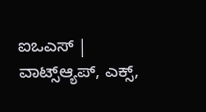ಐಒಎಸ್ | ವಾಟ್ಸ್ಆ್ಯಪ್, ಎಕ್ಸ್,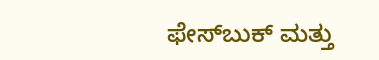ಫೇಸ್‌ಬುಕ್ ಮತ್ತು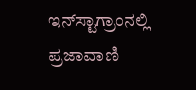ಇನ್‌ಸ್ಟಾಗ್ರಾಂನಲ್ಲಿ ಪ್ರಜಾವಾಣಿ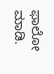ಫಾಲೋ ಮಾಡಿ.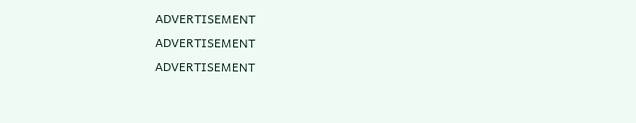ADVERTISEMENT
ADVERTISEMENT
ADVERTISEMENT